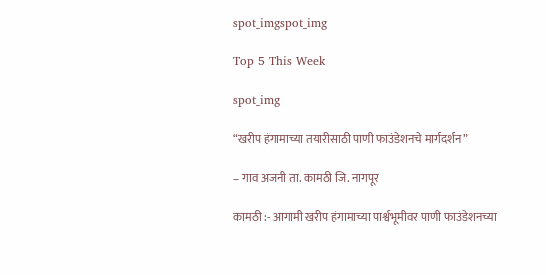spot_imgspot_img

Top 5 This Week

spot_img

“खरीप हंगामाच्या तयारीसाठी पाणी फाउंडेशनचे मार्गदर्शन”

– गाव अजनी ता. कामठी जि. नागपूर

कामठी :- आगामी खरीप हंगामाच्या पार्श्वभूमीवर पाणी फाउंडेशनच्या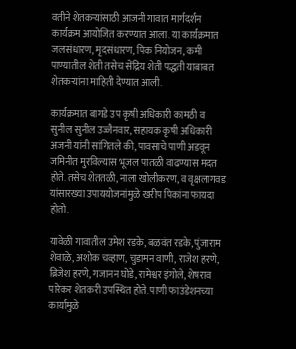वतीने शेतकऱ्यांसाठी आजनी गावात मार्गदर्शन कार्यक्रम आयोजित करण्यात आला. या कार्यक्रमात जलसंधारण, मृदसंधारण, पिक नियोजन, कमी पाण्यातील शेती तसेच सेंद्रिय शेती पद्धती याबाबत शेतकऱ्यांना माहिती देण्यात आली.

कार्यक्रमात बागडे उप कृषी अधिकारी कामठी व सुनील सुनील उज्जैनवार, सहायक कृषी अधिकारी अजनी यांनी सांगितले की, पावसाचे पाणी अडवून जमिनीत मुरविल्यास भूजल पातळी वाढण्यास मदत होते. तसेच शेततळी, नाला खोलीकरण, व वृक्षलागवड यांसारख्या उपाययोजनांमुळे खरीप पिकांना फायदा होतो.

यावेळी गावातील उमेश रडके, बळवंत रडके, पुंजाराम शेवाळे, अशोक चव्हाण, चुडामन वाणी, राजेश हरणे, ब्रिजेश हरणे, गजानन घोडे, रामेश्वर इंगोले, शेषराव पारेकर शेतकरी उपस्थित होते. पाणी फाउंडेशनच्या कार्यामुळे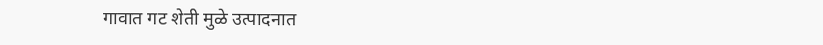गावात गट शेती मुळे उत्पादनात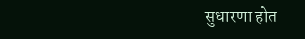सुधारणा होत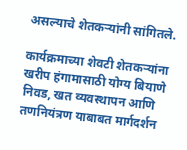असल्याचे शेतकऱ्यांनी सांगितले.

कार्यक्रमाच्या शेवटी शेतकऱ्यांना खरीप हंगामासाठी योग्य बियाणे निवड, खत व्यवस्थापन आणि तणनियंत्रण याबाबत मार्गदर्शन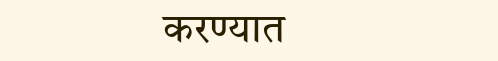करण्यात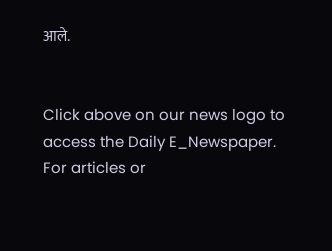आले.


Click above on our news logo to access the Daily E_Newspaper.
For articles or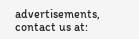advertisements, contact us at: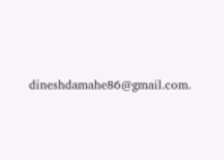dineshdamahe86@gmail.com.